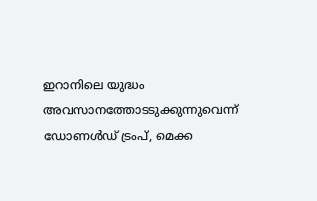ഇറാനിലെ യുദ്ധം അവസാനത്തോടടുക്കുന്നുവെന്ന് ഡോണൾഡ് ട്രംപ്, മെക്ക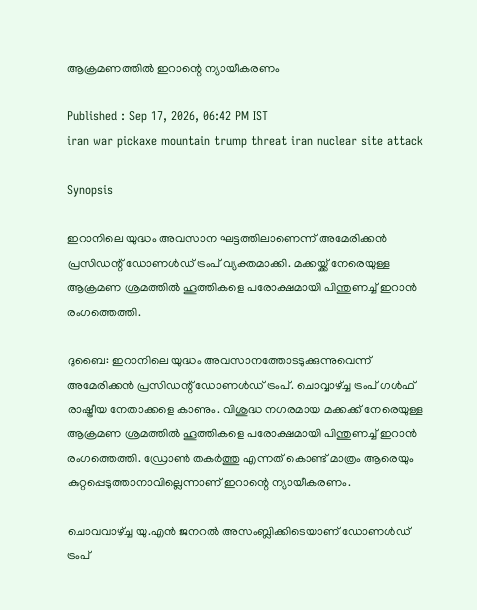ആക്രമണത്തിൽ ഇറാന്റെ ന്യായീകരണം

Published : Sep 17, 2026, 06:42 PM IST
iran war pickaxe mountain trump threat iran nuclear site attack

Synopsis

ഇറാനിലെ യുദ്ധം അവസാന ഘട്ടത്തിലാണെന്ന് അമേരിക്കൻ പ്രസിഡന്റ് ഡോണൾഡ് ട്രംപ് വ്യക്തമാക്കി. മക്കയ്ക്ക് നേരെയുള്ള ആക്രമണ ശ്രമത്തിൽ ഹൂത്തികളെ പരോക്ഷമായി പിന്തുണച്ച് ഇറാൻ രംഗത്തെത്തി.

ദുബൈ: ഇറാനിലെ യുദ്ധം അവസാനത്തോടടുക്കുന്നുവെന്ന് അമേരിക്കൻ പ്രസിഡന്റ് ഡോണൾഡ് ട്രംപ്. ചൊവ്വാഴ്ച്ച ട്രംപ് ഗൾഫ് രാഷ്ട്രീയ നേതാക്കളെ കാണും. വിശുദ്ധ നഗരമായ മക്കക്ക് നേരെയുള്ള ആക്രമണ ശ്രമത്തിൽ ഹൂത്തികളെ പരോക്ഷമായി പിന്തുണച്ച് ഇറാൻ രംഗത്തെത്തി. ഡ്രോൺ തകർത്തു എന്നത് കൊണ്ട് മാത്രം ആരെയും കുറ്റപ്പെടുത്താനാവില്ലെന്നാണ് ഇറാന്റെ ന്യായീകരണം.

ചൊവവാഴ്ച്ച യു.എൻ ജനറൽ അസംബ്ലിക്കിടെയാണ് ഡോണൾഡ് ട്രംപ്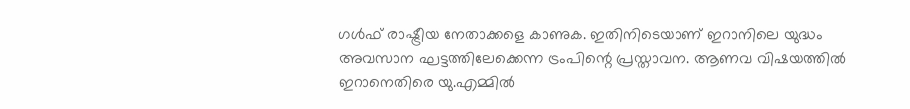ഗൾഫ് രാഷ്ട്രീയ നേതാക്കളെ കാണുക. ഇതിനിടെയാണ് ഇറാനിലെ യുദ്ധം അവസാന ഘട്ടത്തിലേക്കെന്ന ട്രംപിന്റെ പ്രസ്താവന. ആണവ വിഷയത്തിൽ ഇറാനെതിരെ യു.എമ്മിൽ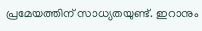പ്രമേയത്തിന് സാധ്യതയുണ്ട്. ഇറാനും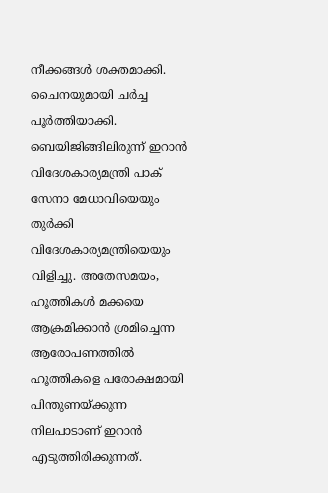നീക്കങ്ങൾ ശക്തമാക്കി. ചൈനയുമായി ചർച്ച പൂർത്തിയാക്കി. ബെയിജിങ്ങിലിരുന്ന് ഇറാൻ വിദേശകാര്യമന്ത്രി പാക് സേനാ മേധാവിയെയും തുർക്കി വിദേശകാര്യമന്ത്രിയെയും വിളിച്ചു. അതേസമയം, ഹൂത്തികൾ മക്കയെ ആക്രമിക്കാൻ ശ്രമിച്ചെന്ന ആരോപണത്തിൽ ഹൂത്തികളെ പരോക്ഷമായി പിന്തുണയ്ക്കുന്ന നിലപാടാണ് ഇറാൻ എടുത്തിരിക്കുന്നത്.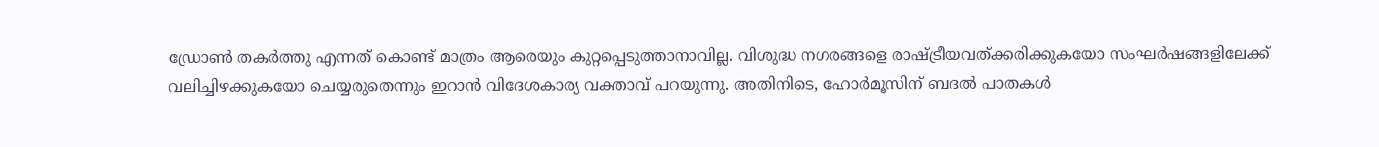ഡ്രോൺ തകർത്തു എന്നത് കൊണ്ട് മാത്രം ആരെയും കുറ്റപ്പെടുത്താനാവില്ല. വിശുദ്ധ നഗരങ്ങളെ രാഷ്ട്രീയവത്ക്കരിക്കുകയോ സംഘർഷങ്ങളിലേക്ക് വലിച്ചിഴക്കുകയോ ചെയ്യരുതെന്നും ഇറാൻ വിദേശകാര്യ വക്താവ് പറയുന്നു. അതിനിടെ, ഹോർമൂസിന് ബദൽ പാതകൾ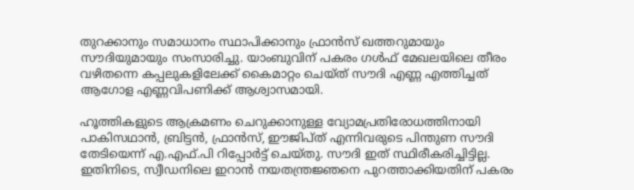തുറക്കാനും സമാധാനം സ്ഥാപിക്കാനും ഫ്രാൻസ് ഖത്തറുമായും സൗദിയുമായും സംസാരിച്ചു. യാംബുവിന് പകരം ഗൾഫ് മേഖലയിലെ തീരം വഴിതന്നെ കപ്പലുകളിലേക്ക് കൈമാറ്റം ചെയ്ത് സൗദി എണ്ണ എത്തിച്ചത് ആഗോള എണ്ണവിപണിക്ക് ആശ്വാസമായി.

ഹൂത്തികളുടെ ആക്രമണം ചെറുക്കാനുള്ള വ്യോമപ്രതിരോധത്തിനായി പാകിസഥാൻ, ബ്രിട്ടൻ, ഫ്രാൻസ്, ഈജിപ്ത് എന്നിവരുടെ പിന്തുണ സൗദി തേടിയെന്ന് എ.എഫ്.പി റിപ്പോർട്ട് ചെയ്തു. സൗദി ഇത് സ്ഥിരീകരിച്ചിട്ടില്ല. ഇതിനിടെ, സ്വീഡനിലെ ഇറാൻ നയതന്ത്രജ്ഞനെ പുറത്താക്കിയതിന് പകരം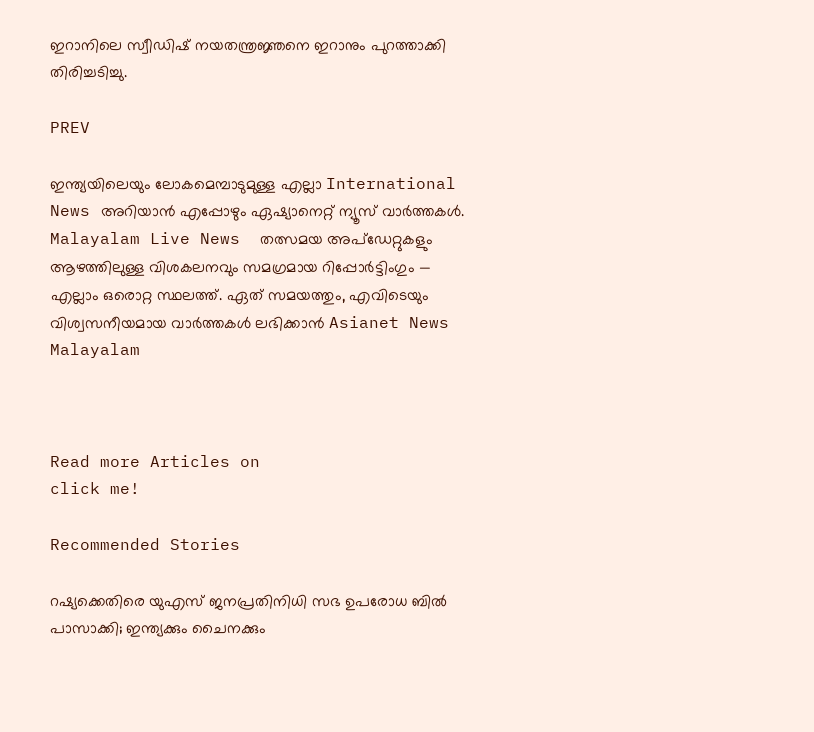ഇറാനിലെ സ്വീഡിഷ് നയതന്ത്രജ്ഞനെ ഇറാനും പുറത്താക്കി തിരിച്ചടിച്ചു.

PREV

ഇന്ത്യയിലെയും ലോകമെമ്പാടുമുള്ള എല്ലാ International News അറിയാൻ എപ്പോഴും ഏഷ്യാനെറ്റ് ന്യൂസ് വാർത്തകൾ. Malayalam Live News  തത്സമയ അപ്‌ഡേറ്റുകളും ആഴത്തിലുള്ള വിശകലനവും സമഗ്രമായ റിപ്പോർട്ടിംഗും — എല്ലാം ഒരൊറ്റ സ്ഥലത്ത്. ഏത് സമയത്തും, എവിടെയും വിശ്വസനീയമായ വാർത്തകൾ ലഭിക്കാൻ Asianet News Malayalam



Read more Articles on
click me!

Recommended Stories

റഷ്യക്കെതിരെ യുഎസ് ജനപ്രതിനിധി സഭ ഉപരോധ ബിൽ പാസാക്കി; ഇന്ത്യക്കും ചൈനക്കും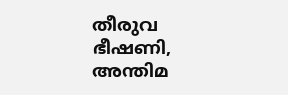തീരുവ ഭീഷണി, അന്തിമ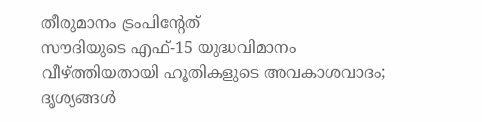തീരുമാനം ട്രംപിൻ്റേത്
സൗദിയുടെ എഫ്-15 യുദ്ധവിമാനം വീഴ്ത്തിയതായി ഹൂതികളുടെ അവകാശവാദം; ദൃശ്യങ്ങൾ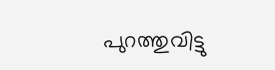പുറത്തുവിട്ടു